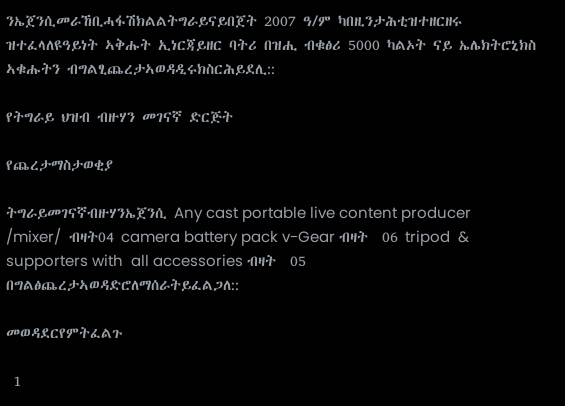ንኤጀንሲመራኸቢሓፋሽክልልትግራይናይበጀት 2007 ዓ/ም ካበዚንታሕቲዝተዘርዘሩ ዝተፈላለዩዓይነት ኣቅሑት ኢነርጃይዘር ባትሪ በዝሒ ብቁፅሪ 5000 ካልኦት ናይ ኤሌክትሮኒክስ ኣቁሑትን ብግልፂጨረታኣወዳዲሩክስርሕይደሊ::

የትግራይ ህዝብ ብዙሃን መገናኛ ድርጅት

የጨረታማስታወቂያ

ትግራይመገናኛብዙሃንኤጀንሲ Any cast portable live content producer /mixer/  ብዛት04 camera battery pack v-Gear ብዛት  06 tripod  & supporters with  all accessories ብዛት  05 በግልፅጨረታኣወዳድሮለማሰራትይፈልጋለ::

መወዳደርየምትፈልጉ

 1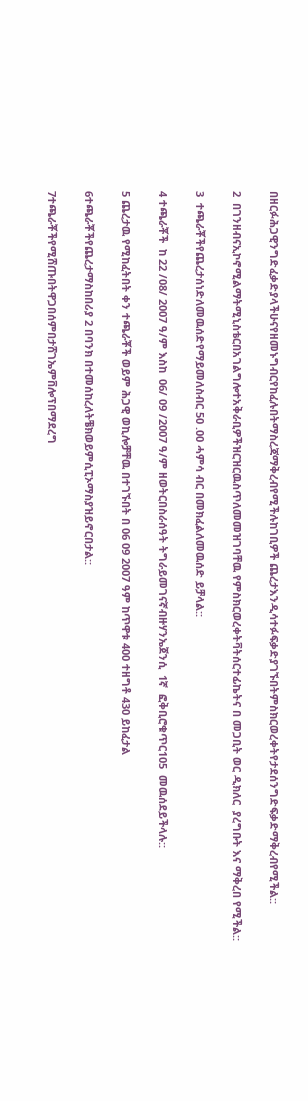በዘርፉሕጋዊንግድፈቃድያላችሁናየዘመኑግብርየከፈሉበትማስረጃማቅረብየሚችሉከገቢዎች ጨረታእንዲሳተፉፍቃድያገኙበትምስክርወረቀትየታደሰንግድፍቃድማቅረብየሚችል::

2  በገንዘብናኢኮኖሚልማትሚኒስቴርበአገልግሎተአቅራቢዎችዝርዝርዉስጥለመመዝገባቸዉ የምስክርወረቀትቫትሰርተፊኬትና በ መጋቢት ወር ዲክለር  ያረግቡት እና ማቅረበ የሚችል::

3  ተጫራቾችየጨረታሰነድለመዉሰድየማይመለስብር 50 .00 ሓምሳ ብር በመክፈልለመዉሰድ ይቻላል::

4 ተጫራቾች  ከ 22 /08/ 2007 ዓ/ም እስከ  06/ 09 /2007 ዓ/ም ዘወትርበስራሰዓት ትግራይመገናኛብዙሃንኤጀንሲ  1ኛ  ፎቅቢሮቁጥር105  መዉሰደይችላሉ::

5 ጨረታዉ የሚከፈትበት ቀን ተጫራቾች ወይም ሕጋዊ ወኪሎቻቸዉ በተገኙበት በ 06 09 2007 ዓም ከጥዋቱ 400 ተዘግቶ 430 ይከፈታል

6ተጫራቾችየጨረታማስከበሪያ 2 በባንክ በተመሰከረለትቼክወይምሲፒኦማስያዝይኖርበታል::

7ተጫራቾችየሚሸጡበትዋጋበሰምበታሸገኤምቨሎፕበማደረግ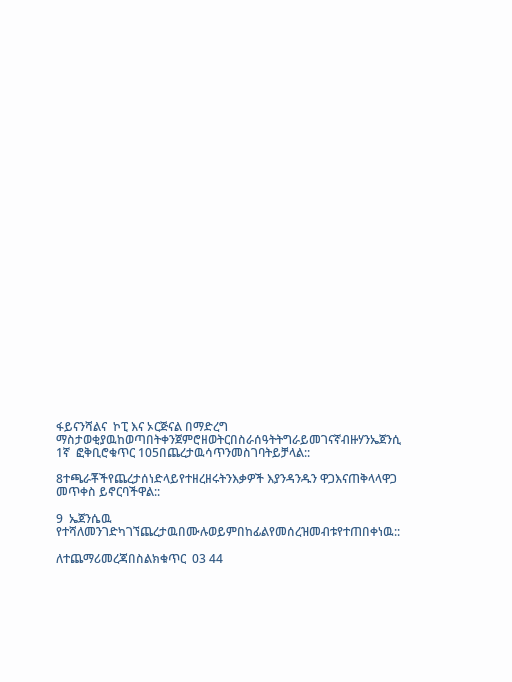ፋይናንሻልና  ኮፒ እና ኦርጅናል በማድረግ ማስታወቂያዉከወጣበትቀንጀምሮዘወትርበስራሰዓትትግራይመገናኛብዙሃንኤጀንሲ   1ኛ  ፎቅቢሮቁጥር 105በጨረታዉሳጥንመስገባትይቻላል::

8ተጫራቾችየጨረታሰነድላይየተዘረዘሩትንእቃዎች እያንዳንዱን ዋጋእናጠቅላላዋጋ መጥቀስ ይኖርባችዋል::

9  ኤጀንሴዉ የተሻለመንገድካገኘጨረታዉበሙሉወይምበከፊልየመሰረዝመብቱየተጠበቀነዉ::

ለተጨማሪመረጃበስልክቁጥር  03 44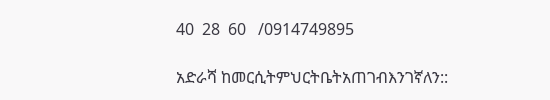40  28  60   /0914749895

አድራሻ ከመርሲትምህርትቤትአጠገብእንገኛለን::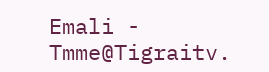Emali - Tmme@Tigraitv.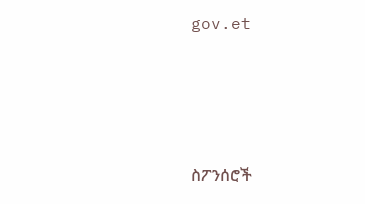gov.et





ስፖንሰሮች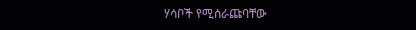ሃሳቦች የሚሰራጩባቸው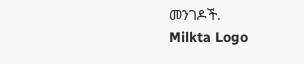መንገዶች.
Milkta Logo